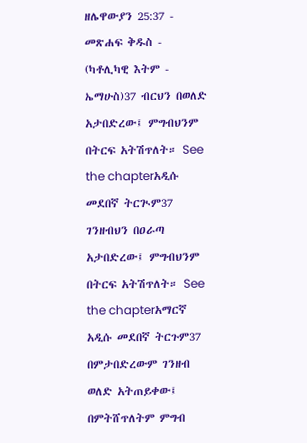ዘሌዋውያን 25:37 - መጽሐፍ ቅዱስ - (ካቶሊካዊ እትም - ኤማሁስ)37 ብርህን በወለድ አታበድረው፤ ምግብህንም በትርፍ አትሽጥለት። See the chapterአዲሱ መደበኛ ትርጒም37 ገንዘብህን በዐራጣ አታበድረው፤ ምግብህንም በትርፍ አትሽጥለት። See the chapterአማርኛ አዲሱ መደበኛ ትርጉም37 በምታበድረውም ገንዘብ ወለድ አትጠይቀው፤ በምትሸጥለትም ምግብ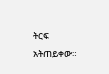ትርፍ አትጠይቀው።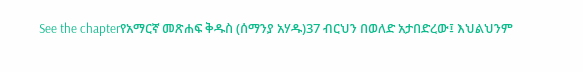See the chapterየአማርኛ መጽሐፍ ቅዱስ (ሰማንያ አሃዱ)37 ብርህን በወለድ አታበድረው፤ እህልህንም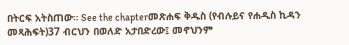በትርፍ አትስጠው። See the chapterመጽሐፍ ቅዱስ (የብሉይና የሐዲስ ኪዳን መጻሕፍት)37 ብርህን በወለድ አታበድረው፤ መኖህንም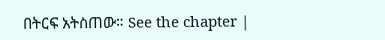በትርፍ አትስጠው። See the chapter |